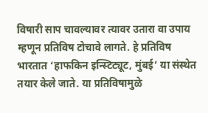विषारी साप चावल्यावर त्यावर उतारा वा उपाय म्हणून प्रतिविष टोचावे लागते. हे प्रतिविष भारतात ‘हाफकिन इन्स्टिट्यूट, मुंबई’ या संस्थेत तयार केले जाते. या प्रतिविषामुळे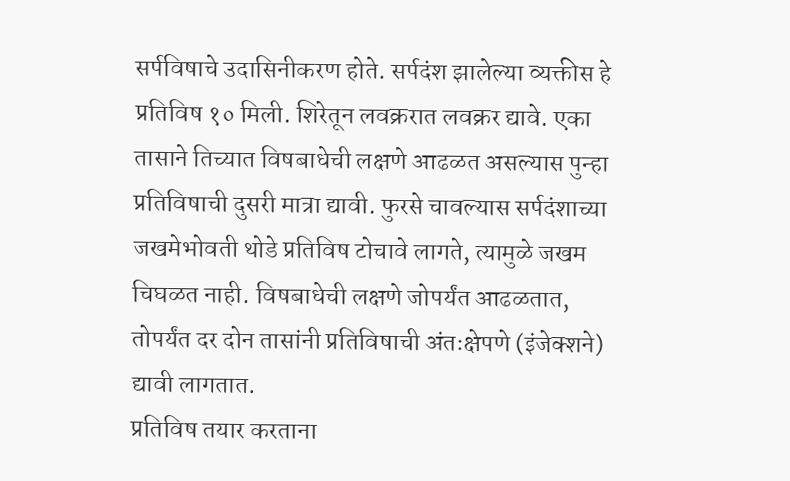सर्पविषाचे उदासिनीकरण होते. सर्पदंश झालेल्या व्यक्तीस हे प्रतिविष १० मिली. शिरेतून लवक्ररात लवक्रर द्यावे. एका तासाने तिच्यात विषबाधेची लक्षणे आढळत असल्यास पुन्हा प्रतिविषाची दुसरी मात्रा द्यावी. फुरसे चावल्यास सर्पदंशाच्या जखमेभोवती थोडे प्रतिविष टोचावे लागते, त्यामुळे जखम चिघळत नाही. विषबाधेची लक्षणे जोपर्यंत आढळतात, तोपर्यंत दर दोन तासांनी प्रतिविषाची अंतःक्षेपणे (इंजेक्शने) द्यावी लागतात.
प्रतिविष तयार करताना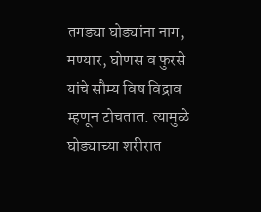तगड्या घोड्यांना नाग, मण्यार, घोणस व फुरसे यांचे सौम्य विष विद्राव म्हणून टोचतात. त्यामुळे घोड्याच्या शरीरात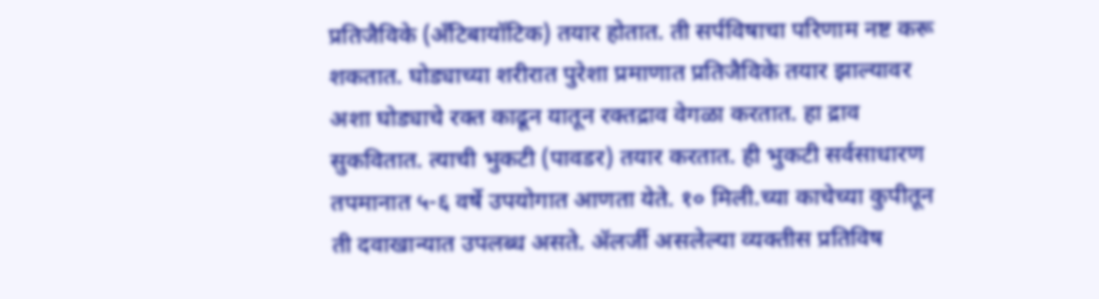प्रतिजैविके (अँटिबायॉटिक) तयार होतात. ती सर्पविषाचा परिणाम नष्ट करू शकतात. घोड्याच्या शरीरात पुरेशा प्रमाणात प्रतिजैविके तयार झाल्यावर अशा घोड्याचे रक्त काढून यातून रक्तद्राव वेगळा करतात. हा द्राव सुकवितात. त्याची भुकटी (पावडर) तयार करतात. ही भुकटी सर्वसाधारण तपमानात ५-६ वर्षे उपयोगात आणता येते. १० मिली.च्या काचेच्या कुपीतून ती दवाखान्यात उपलब्ध असते. ॲलर्जी असलेल्या व्यक्तीस प्रतिविष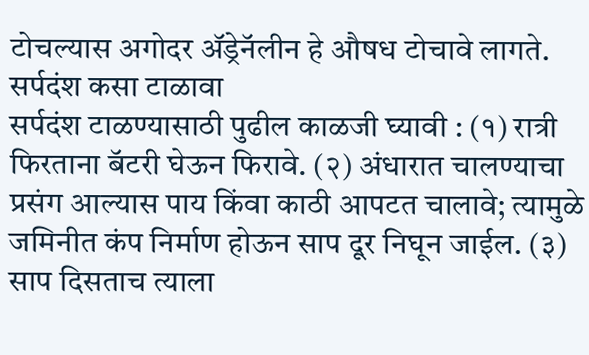टोचल्यास अगोदर ॲड्रेनॅलीन हे औषध टोचावे लागते.
सर्पदंश कसा टाळावा
सर्पदंश टाळण्यासाठी पुढील काळजी घ्यावी : (१) रात्री फिरताना बॅटरी घेऊन फिरावे. (२) अंधारात चालण्याचा प्रसंग आल्यास पाय किंवा काठी आपटत चालावे; त्यामुळे जमिनीत कंप निर्माण होऊन साप दूर निघून जाईल. (३) साप दिसताच त्याला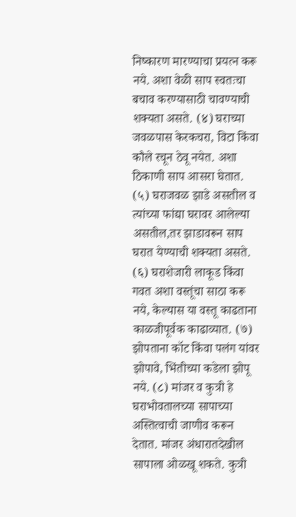निष्कारण मारण्याचा प्रयत्न करू नये. अशा वेळी साप स्वतःचा बचाव करण्यासाठी चावण्याची शक्यता असते. (४) घराच्या जवळपास केरकचरा, विटा किंवा कौले रचून ठेवू नयेत. अशा ठिकाणी साप आसरा घेतात. (५) घराजवळ झाडे असतील व त्यांच्या फांद्या घरावर आलेल्या असतील,तर झाडावरून साप घरात येण्याची शक्यता असते. (६) घराशेजारी लाकूड किंवा गवत अशा वस्तूंचा साठा करू नये, केल्यास या वस्तू काढताना काळजीपूर्वक काढाव्यात. (७) झोपताना कॉट किंवा पलंग यांवर झोपावे, भिंतीच्या कडेला झोपू नये. (८) मांजर व कुत्री हे घराभोवतालच्या सापाच्या अस्तित्वाची जाणीव करून देतात. मांजर अंधारातदेखील सापाला ओळखू शकते. कुत्री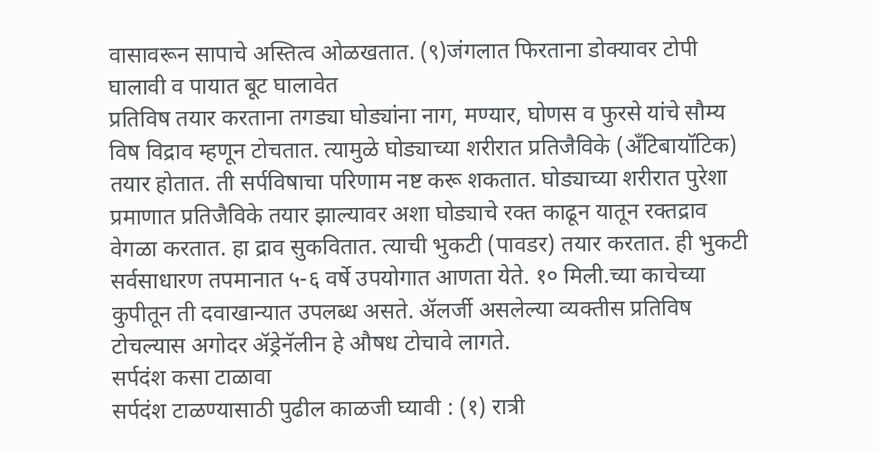वासावरून सापाचे अस्तित्व ओळखतात. (९)जंगलात फिरताना डोक्यावर टोपी घालावी व पायात बूट घालावेत
प्रतिविष तयार करताना तगड्या घोड्यांना नाग, मण्यार, घोणस व फुरसे यांचे सौम्य विष विद्राव म्हणून टोचतात. त्यामुळे घोड्याच्या शरीरात प्रतिजैविके (अँटिबायॉटिक) तयार होतात. ती सर्पविषाचा परिणाम नष्ट करू शकतात. घोड्याच्या शरीरात पुरेशा प्रमाणात प्रतिजैविके तयार झाल्यावर अशा घोड्याचे रक्त काढून यातून रक्तद्राव वेगळा करतात. हा द्राव सुकवितात. त्याची भुकटी (पावडर) तयार करतात. ही भुकटी सर्वसाधारण तपमानात ५-६ वर्षे उपयोगात आणता येते. १० मिली.च्या काचेच्या कुपीतून ती दवाखान्यात उपलब्ध असते. ॲलर्जी असलेल्या व्यक्तीस प्रतिविष टोचल्यास अगोदर ॲड्रेनॅलीन हे औषध टोचावे लागते.
सर्पदंश कसा टाळावा
सर्पदंश टाळण्यासाठी पुढील काळजी घ्यावी : (१) रात्री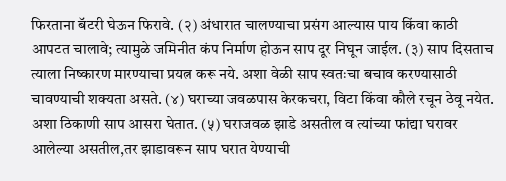फिरताना बॅटरी घेऊन फिरावे. (२) अंधारात चालण्याचा प्रसंग आल्यास पाय किंवा काठी आपटत चालावे; त्यामुळे जमिनीत कंप निर्माण होऊन साप दूर निघून जाईल. (३) साप दिसताच त्याला निष्कारण मारण्याचा प्रयत्न करू नये. अशा वेळी साप स्वतःचा बचाव करण्यासाठी चावण्याची शक्यता असते. (४) घराच्या जवळपास केरकचरा, विटा किंवा कौले रचून ठेवू नयेत. अशा ठिकाणी साप आसरा घेतात. (५) घराजवळ झाडे असतील व त्यांच्या फांद्या घरावर आलेल्या असतील,तर झाडावरून साप घरात येण्याची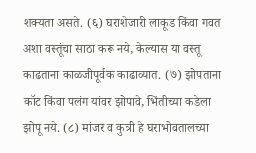शक्यता असते. (६) घराशेजारी लाकूड किंवा गवत अशा वस्तूंचा साठा करू नये, केल्यास या वस्तू काढताना काळजीपूर्वक काढाव्यात. (७) झोपताना कॉट किंवा पलंग यांवर झोपावे, भिंतीच्या कडेला झोपू नये. (८) मांजर व कुत्री हे घराभोवतालच्या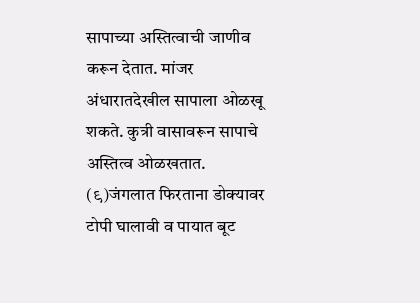सापाच्या अस्तित्वाची जाणीव करून देतात. मांजर अंधारातदेखील सापाला ओळखू शकते. कुत्री वासावरून सापाचे अस्तित्व ओळखतात. (९)जंगलात फिरताना डोक्यावर टोपी घालावी व पायात बूट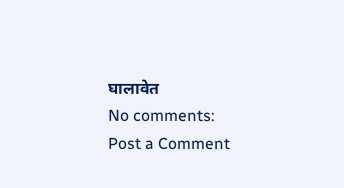घालावेत
No comments:
Post a Comment